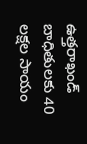ఉత్తరాఖండ్ బాధితులకు 40 లక్షల సాయం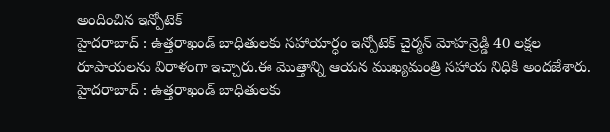అందించిన ఇన్పోటెక్
హైదరాబాద్ : ఉత్తరాఖండ్ బాధితులకు సహాయార్ధం ఇన్పోటెక్ చైర్మన్ మోహన్రెడ్డి 40 లక్షల రూపాయలను విరాళంగా ఇచ్చారు.ఈ మొత్తాన్ని ఆయన ముఖ్యమంత్రి సహాయ నిధికి అందజేశారు.
హైదరాబాద్ : ఉత్తరాఖండ్ బాధితులకు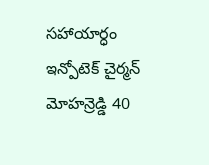సహాయార్ధం ఇన్పోటెక్ చైర్మన్ మోహన్రెడ్డి 40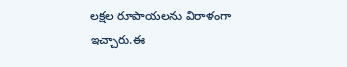లక్షల రూపాయలను విరాళంగా ఇచ్చారు.ఈ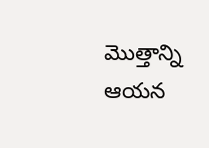మొత్తాన్ని ఆయన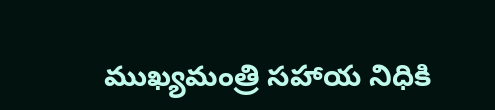ముఖ్యమంత్రి సహాయ నిధికి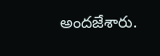అందజేశారు.